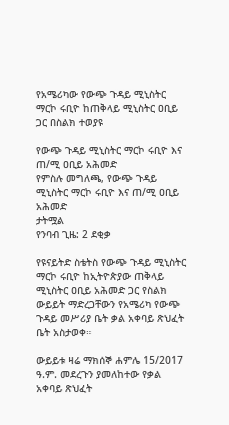የአሜሪካው የውጭ ጉዳይ ሚኒስትር ማርኮ ሩቢዮ ከጠቅላይ ሚኒስትር ዐቢይ ጋር በስልክ ተወያዩ

የውጭ ጉዳይ ሚኒስትር ማርኮ ሩቢዮ እና ጠ/ሚ ዐቢይ አሕመድ
የምስሉ መግለጫ, የውጭ ጉዳይ ሚኒስትር ማርኮ ሩቢዮ እና ጠ/ሚ ዐቢይ አሕመድ
ታትሟል
የንባብ ጊዜ: 2 ደቂቃ

የዩናይትድ ስቴትስ የውጭ ጉዳይ ሚኒስትር ማርኮ ሩቢዮ ከኢትዮጵያው ጠቅላይ ሚኒስትር ዐቢይ አሕመድ ጋር የስልክ ውይይት ማድረጋቸውን የአሜሪካ የውጭ ጉዳይ መሥሪያ ቤት ቃል አቀባይ ጽህፈት ቤት አስታወቀ።

ውይይቱ ዛሬ ማክሰኞ ሐምሌ 15/2017 ዓ.ም. መደረጉን ያመለከተው የቃል አቀባይ ጽህፈት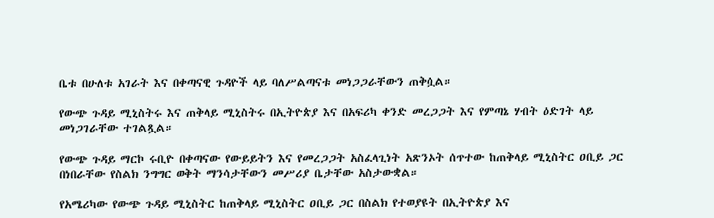ቤቱ በሁለቱ አገራት እና በቀጣናዊ ጉዳዮች ላይ ባለሥልጣናቱ መነጋጋራቸውን ጠቅሷል።

የውጭ ጉዳይ ሚኒስትሩ እና ጠቅላይ ሚኒስትሩ በኢትዮጵያ እና በአፍሪካ ቀንድ መረጋጋት እና የምጣኔ ሃብት ዕድገት ላይ መነጋገራቸው ተገልጿል።

የውጭ ጉዳይ ማርኮ ሩቢዮ በቀጣናው የውይይትን እና የመረጋጋት አስፈላጊነት አጽንኦት ሰጥተው ከጠቅላይ ሚኒስትር ዐቢይ ጋር በነበራቸው የስልክ ንግግር ወቅት ማንሳታቸውን መሥሪያ ቤታቸው አስታውቋል።

የአሜሪካው የውጭ ጉዳይ ሚኒስትር ከጠቅላይ ሚኒስትር ዐቢይ ጋር በስልክ የተወያዩት በኢትዮጵያ እና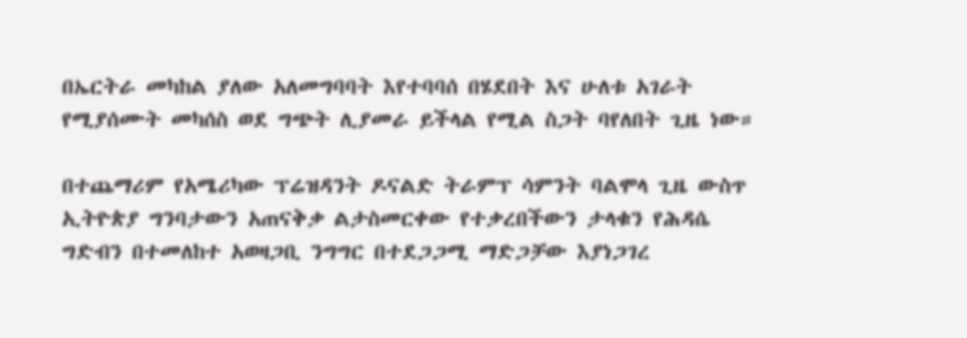በኤርትራ መካከል ያለው አለመግባባት እየተባባሰ በሄደበት እና ሁለቱ አገራት የሚያሰሙት መካሰስ ወደ ግጭት ሊያመራ ይችላል የሚል ስጋት ባየለበት ጊዜ ነው።

በተጨማሪም የአሜሪካው ፕሬዝዳንት ዶናልድ ትራምፕ ሳምንት ባልሞላ ጊዜ ውስጥ ኢትዮጵያ ግንባታውን አጠናቅቃ ልታስመርቀው የተቃረበችውን ታላቁን የሕዳሴ ግድብን በተመለከተ አወዛጋቢ ንግግር በተደጋጋሚ ማድጋቻው እያነጋገረ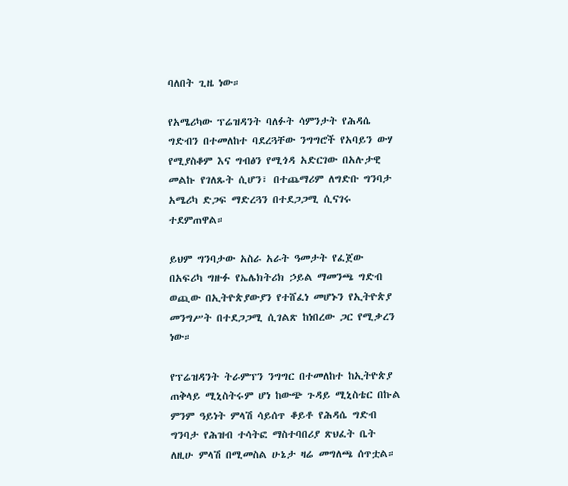ባለበት ጊዜ ነው።

የአሜሪካው ፕሬዝዳንት ባለፉት ሳምንታት የሕዳሴ ግድብን በተመለከተ ባደረጓቸው ንግግሮች የአባይን ውሃ የሚያስቆም እና ግብፅን የሚጎዳ አድርገው በአሉታዊ መልኩ የገለጹት ሲሆን፣ በተጨማሪም ለግድቡ ግንባታ አሜሪካ ድጋፍ ማድረጓን በተደጋጋሚ ሲናገሩ ተደምጠዋል።

ይህም ግንባታው አስራ አራት ዓመታት የፈጀው በአፍሪካ ግዙፉ የኤሌክትሪክ ኃይል ማመንጫ ግድብ ወጪው በኢትዮጵያውያን የተሸፈነ መሆኑን የኢትዮጵያ መንግሥት በተደጋጋሚ ሲገልጽ ከነበረው ጋር የሚቃረን ነው።

የፕሬዝዳንት ትራምፕን ንግግር በተመለከተ ከኢትዮጵያ ጠቅላይ ሚኒስትሩም ሆነ ከውጭ ጉዳይ ሚኒስቴር በኩል ምንም ዓይነት ምላሽ ሳይሰጥ ቆይቶ የሕዳሴ ግድብ ግንባታ የሕዝብ ተሳትፎ ማስተባበሪያ ጽህፈት ቤት ለዚሁ ምላሽ በሚመስል ሁኔታ ዛሬ መግለጫ ሰጥቷል።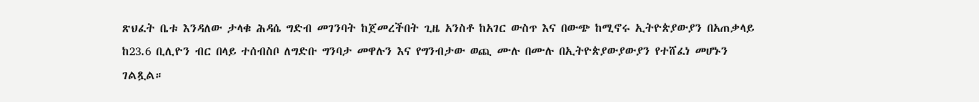ጽህፈት ቤቱ እንዳለው ታላቁ ሕዳሴ ግድብ መገንባት ከጀመረችበት ጊዜ አንስቶ ከአገር ውስጥ እና በውጭ ከሚኖሩ ኢትዮጵያውያን በአጠቃላይ ከ23.6 ቢሊዮን ብር በላይ ተሰብስቦ ለግድቡ ግንባታ መዋሉን እና የግንብታው ወጪ ሙሉ በሙሉ በኢትዮጵያውያውያን የተሸፈነ መሆኑን ገልጿል።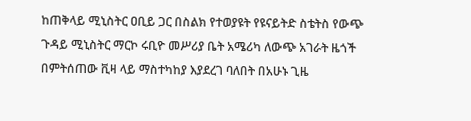ከጠቅላይ ሚኒስትር ዐቢይ ጋር በስልክ የተወያዩት የዩናይትድ ስቴትስ የውጭ ጉዳይ ሚኒስትር ማርኮ ሩቢዮ መሥሪያ ቤት አሜሪካ ለውጭ አገራት ዜጎች በምትሰጠው ቪዛ ላይ ማስተካከያ እያደረገ ባለበት በአሁኑ ጊዜ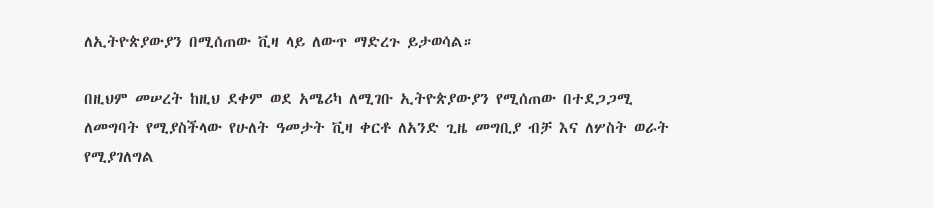ለኢትዮጵያውያን በሚሰጠው ቪዛ ላይ ለውጥ ማድረጉ ይታወሳል።

በዚህም መሠረት ከዚህ ደቀም ወደ አሜሪካ ለሚገቡ ኢትዮጵያውያን የሚሰጠው በተደጋጋሚ ለመግባት የሚያስችላው የሁለት ዓመታት ቪዛ ቀርቶ ለአንድ ጊዜ መግቢያ ብቻ እና ለሦስት ወራት የሚያገለግል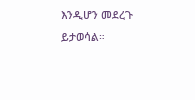እንዲሆን መደረጉ ይታወሳል።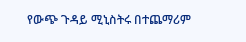የውጭ ጉዳይ ሚኒስትሩ በተጨማሪም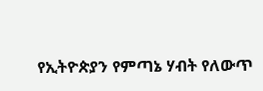የኢትዮጵያን የምጣኔ ሃብት የለውጥ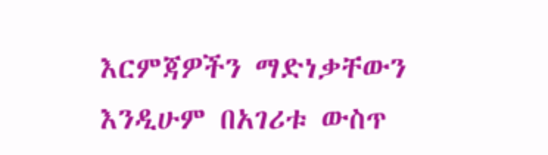እርምጃዎችን ማድነቃቸውን እንዲሁም በአገሪቱ ውስጥ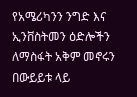የአሜሪካንን ንግድ እና ኢንቨስትመን ዕድሎችን ለማስፋት አቅም መኖሩን በውይይቱ ላይ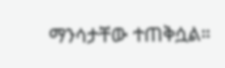ማንሳታቸው ተጠቅሷል።